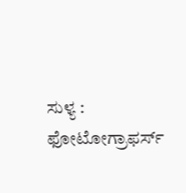ಸುಳ್ಯ : ಫೋಟೋಗ್ರಾಫರ್ಸ್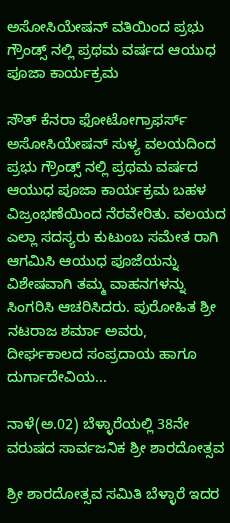ಅಸೋಸಿಯೇಷನ್ ವತಿಯಿಂದ ಪ್ರಭು ಗ್ರೌಂಡ್ಸ್ ನಲ್ಲಿ ಪ್ರಥಮ ವರ್ಷದ ಆಯುಧ ಪೂಜಾ ಕಾರ್ಯಕ್ರಮ

ಸೌತ್ ಕೆನರಾ ಫೋಟೋಗ್ರಾಫರ್ಸ್ ಅಸೋಸಿಯೇಷನ್ ಸುಳ್ಯ ವಲಯದಿಂದ ಪ್ರಭು ಗ್ರೌಂಡ್ಸ್ ನಲ್ಲಿ ಪ್ರಥಮ ವರ್ಷದ ಆಯುಧ ಪೂಜಾ ಕಾರ್ಯಕ್ರಮ ಬಹಳ ವಿಜ್ರಂಭಣೆಯಿಂದ ನೆರವೇರಿತು. ವಲಯದ ಎಲ್ಲಾ ಸದಸ್ಯರು ಕುಟುಂಬ ಸಮೇತ ರಾಗಿ ಆಗಮಿಸಿ ಆಯುಧ ಪೂಜೆಯನ್ನು ವಿಶೇಷವಾಗಿ ತಮ್ಮ ವಾಹನಗಳನ್ನು ಸಿಂಗರಿಸಿ ಆಚರಿಸಿದರು. ಪುರೋಹಿತ ಶ್ರೀ ನಟರಾಜ ಶರ್ಮಾ ಅವರು, ದೀರ್ಘಕಾಲದ ಸಂಪ್ರದಾಯ ಹಾಗೂ ದುರ್ಗಾದೇವಿಯ...

ನಾಳೆ(ಅ.02) ಬೆಳ್ಳಾರೆಯಲ್ಲಿ 38ನೇ ವರುಷದ ಸಾರ್ವಜನಿಕ ಶ್ರೀ ಶಾರದೋತ್ಸವ

ಶ್ರೀ ಶಾರದೋತ್ಸವ ಸಮಿತಿ ಬೆಳ್ಳಾರೆ ಇದರ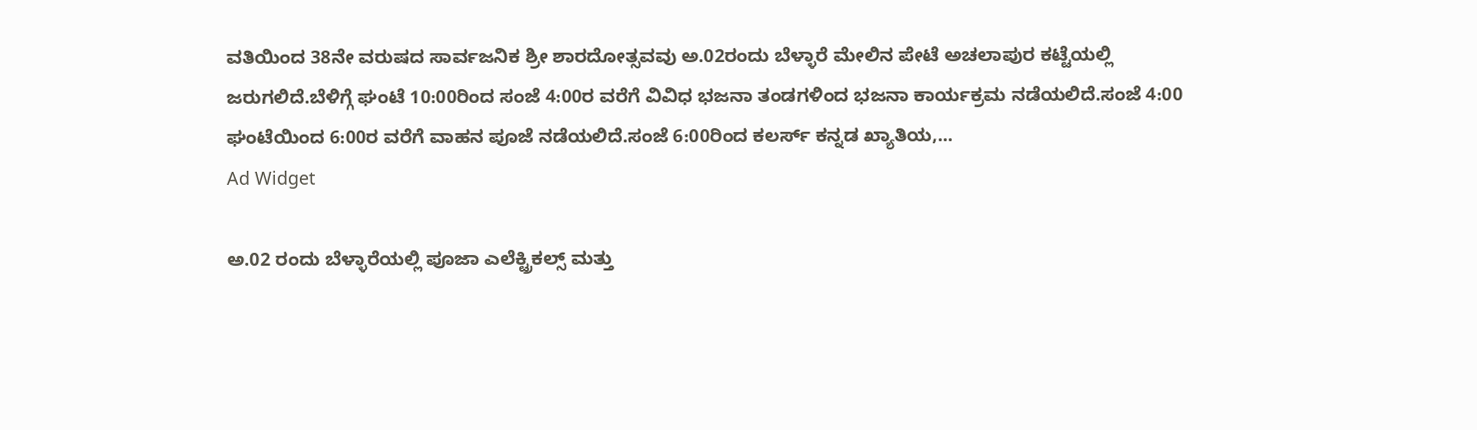ವತಿಯಿಂದ 38ನೇ ವರುಷದ ಸಾರ್ವಜನಿಕ ಶ್ರೀ ಶಾರದೋತ್ಸವವು ಅ.02ರಂದು ಬೆಳ್ಳಾರೆ ಮೇಲಿನ ಪೇಟೆ ಅಚಲಾಪುರ ಕಟ್ಟೆಯಲ್ಲಿ ಜರುಗಲಿದೆ.ಬೆಳಿಗ್ಗೆ ಘಂಟೆ 10:00ರಿಂದ ಸಂಜೆ 4:00ರ ವರೆಗೆ ವಿವಿಧ ಭಜನಾ ತಂಡಗಳಿಂದ ಭಜನಾ‌ ಕಾರ್ಯಕ್ರಮ ನಡೆಯಲಿದೆ.ಸಂಜೆ 4:00 ಘಂಟೆಯಿಂದ 6:00ರ ವರೆಗೆ ವಾಹನ ಪೂಜೆ ನಡೆಯಲಿದೆ.ಸಂಜೆ 6:00ರಿಂದ ಕಲರ್ಸ್ ಕನ್ನಡ ಖ್ಯಾತಿಯ,...
Ad Widget

ಅ.02 ರಂದು ಬೆಳ್ಳಾರೆಯಲ್ಲಿ ಪೂಜಾ ಎಲೆಕ್ಟ್ರಿಕಲ್ಸ್ ಮತ್ತು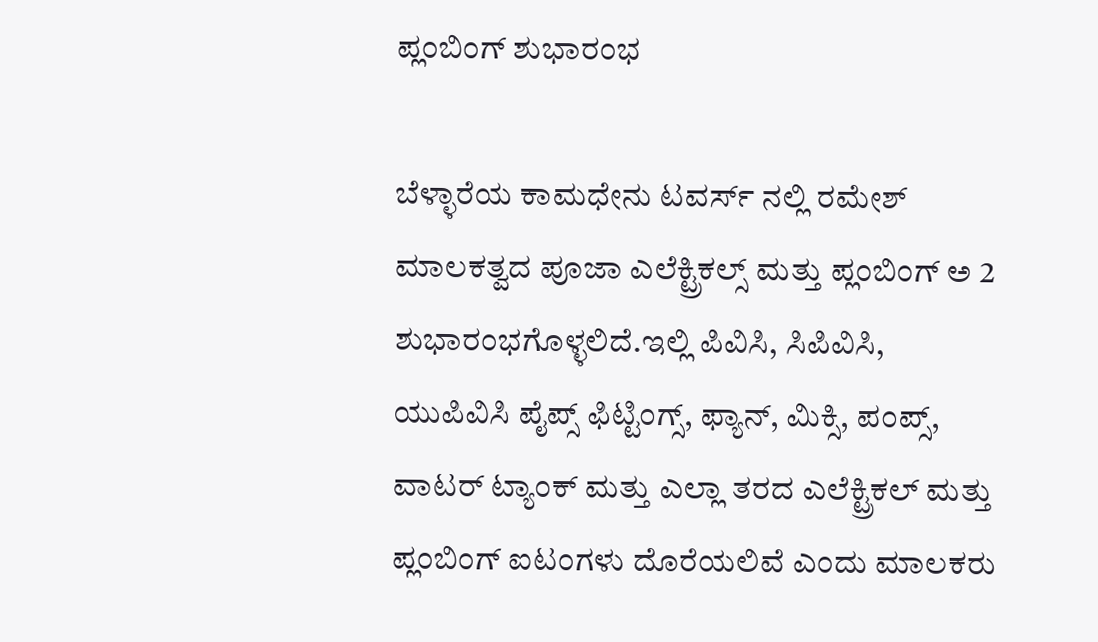ಪ್ಲಂಬಿಂಗ್ ಶುಭಾರಂಭ

ಬೆಳ್ಳಾರೆಯ ಕಾಮಧೇನು ಟವರ್ಸ್ ನಲ್ಲಿ ರಮೇಶ್ ಮಾಲಕತ್ವದ ಪೂಜಾ ಎಲೆಕ್ಟ್ರಿಕಲ್ಸ್ ಮತ್ತು ಪ್ಲಂಬಿಂಗ್ ಅ 2 ಶುಭಾರಂಭಗೊಳ್ಳಲಿದೆ.ಇಲ್ಲಿ ಪಿವಿಸಿ, ಸಿಪಿವಿಸಿ, ಯುಪಿವಿಸಿ ಪೈಪ್ಸ್ ಫಿಟ್ಟಿಂಗ್ಸ್, ಫ್ಯಾನ್, ಮಿಕ್ಸಿ, ಪಂಪ್ಸ್, ವಾಟರ್ ಟ್ಯಾಂಕ್ ಮತ್ತು ಎಲ್ಲಾ ತರದ ಎಲೆಕ್ಟ್ರಿಕಲ್ ಮತ್ತು ಪ್ಲಂಬಿಂಗ್ ಐಟಂಗಳು ದೊರೆಯಲಿವೆ ಎಂದು ಮಾಲಕರು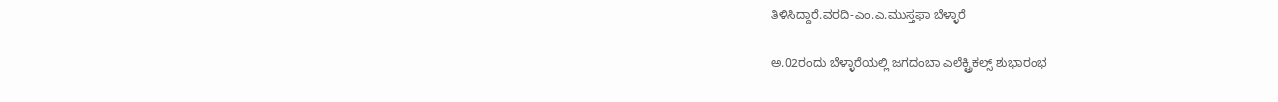ತಿಳಿಸಿದ್ದಾರೆ.ವರದಿ-ಎಂ.ಎ.ಮುಸ್ತಫಾ ಬೆಳ್ಳಾರೆ

ಅ.02ರಂದು ಬೆಳ್ಳಾರೆಯಲ್ಲಿ ಜಗದಂಬಾ ಎಲೆಕ್ಟ್ರಿಕಲ್ಸ್ ಶುಭಾರಂಭ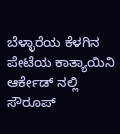ಬೆಳ್ಳಾರೆಯ ಕೆಳಗಿನ ಪೇಟೆಯ ಕಾತ್ಯಾಯಿನಿ ಆರ್ಕೇಡ್ ನಲ್ಲಿ ಸೌರೂಪ್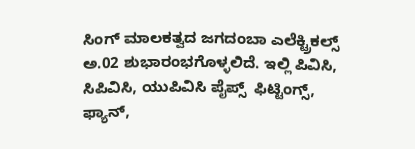ಸಿಂಗ್ ಮಾಲಕತ್ವದ ಜಗದಂಬಾ ಎಲೆಕ್ಟ್ರಿಕಲ್ಸ್ ಅ.02 ಶುಭಾರಂಭಗೊಳ್ಳಲಿದೆ. ಇಲ್ಲಿ ಪಿವಿಸಿ, ಸಿಪಿವಿಸಿ, ಯುಪಿವಿಸಿ ಪೈಪ್ಸ್  ಫಿಟ್ಟಿಂಗ್ಸ್, ಫ್ಯಾನ್,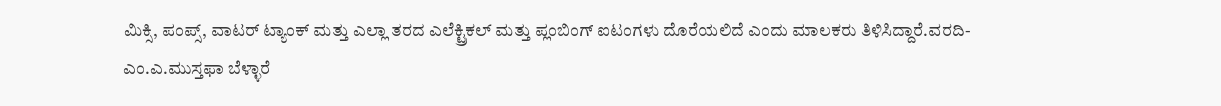ಮಿಕ್ಸಿ, ಪಂಪ್ಸ್, ವಾಟರ್ ಟ್ಯಾಂಕ್ ಮತ್ತು ಎಲ್ಲಾ ತರದ ಎಲೆಕ್ಟ್ರಿಕಲ್ ಮತ್ತು ಪ್ಲಂಬಿಂಗ್ ಐಟಂಗಳು ದೊರೆಯಲಿದೆ ಎಂದು ಮಾಲಕರು ತಿಳಿಸಿದ್ದಾರೆ.ವರದಿ-ಎಂ.ಎ.ಮುಸ್ತಫಾ ಬೆಳ್ಳಾರೆ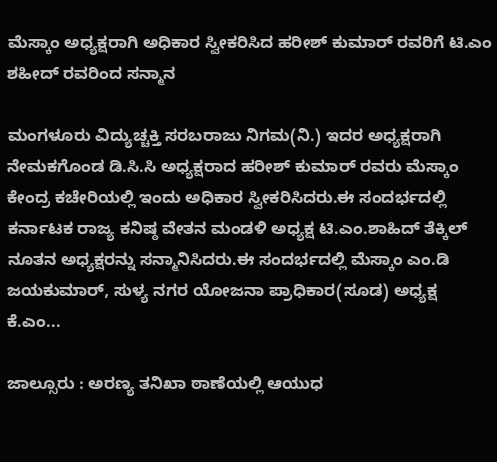ಮೆಸ್ಕಾಂ ಅಧ್ಯಕ್ಷರಾಗಿ ಅಧಿಕಾರ ಸ್ವೀಕರಿಸಿದ ಹರೀಶ್ ಕುಮಾರ್ ರವರಿಗೆ ಟಿ.ಎಂ ಶಹೀದ್ ರವರಿಂದ ಸನ್ಮಾನ

ಮಂಗಳೂರು ವಿದ್ಯುಚ್ಚಕ್ತಿ ಸರಬರಾಜು ನಿಗಮ(ನಿ.) ಇದರ ಅಧ್ಯಕ್ಷರಾಗಿ ನೇಮಕಗೊಂಡ ಡಿ.ಸಿ.ಸಿ ಅಧ್ಯಕ್ಷರಾದ ಹರೀಶ್ ಕುಮಾರ್ ರವರು ಮೆಸ್ಕಾಂ ಕೇಂದ್ರ ಕಚೇರಿಯಲ್ಲಿ ಇಂದು ಅಧಿಕಾರ ಸ್ವೀಕರಿಸಿದರು.ಈ ಸಂದರ್ಭದಲ್ಲಿ ಕರ್ನಾಟಕ ರಾಜ್ಯ ಕನಿಷ್ಠ ವೇತನ ಮಂಡಳಿ ಅಧ್ಯಕ್ಷ ಟಿ.ಎಂ.ಶಾಹಿದ್ ತೆಕ್ಕಿಲ್ ನೂತನ ಅಧ್ಯಕ್ಷರನ್ನು ಸನ್ಮಾನಿಸಿದರು.ಈ ಸಂದರ್ಭದಲ್ಲಿ ಮೆಸ್ಕಾಂ ಎಂ.ಡಿ ಜಯಕುಮಾರ್, ಸುಳ್ಯ ನಗರ ಯೋಜನಾ ಪ್ರಾಧಿಕಾರ(ಸೂಡ) ಅಧ್ಯಕ್ಷ ಕೆ.ಎಂ...

ಜಾಲ್ಸೂರು : ಅರಣ್ಯ ತನಿಖಾ ಠಾಣೆಯಲ್ಲಿ ಆಯುಧ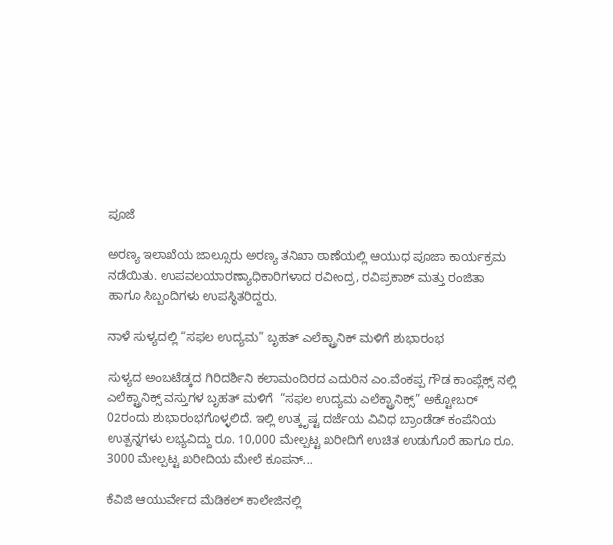ಪೂಜೆ

ಅರಣ್ಯ ಇಲಾಖೆಯ ಜಾಲ್ಸೂರು ಅರಣ್ಯ ತನಿಖಾ ಠಾಣೆಯಲ್ಲಿ ಆಯುಧ ಪೂಜಾ ಕಾರ್ಯಕ್ರಮ ನಡೆಯಿತು. ಉಪವಲಯಾರಣ್ಯಾಧಿಕಾರಿಗಳಾದ ರವೀಂದ್ರ, ರವಿಪ್ರಕಾಶ್ ಮತ್ತು ರಂಜಿತಾ ಹಾಗೂ ಸಿಬ್ಬಂದಿಗಳು ಉಪಸ್ಥಿತರಿದ್ದರು.

ನಾಳೆ ಸುಳ್ಯದಲ್ಲಿ “ಸಫಲ ಉದ್ಯಮ” ಬೃಹತ್ ಎಲೆಕ್ಟ್ರಾನಿಕ್ ಮಳಿಗೆ ಶುಭಾರಂಭ

ಸುಳ್ಯದ ಅಂಬಟೆಡ್ಕದ ಗಿರಿದರ್ಶಿನಿ ಕಲಾಮಂದಿರದ ಎದುರಿನ ಎಂ.ವೆಂಕಪ್ಪ ಗೌಡ ಕಾಂಪ್ಲೆಕ್ಸ್ ನಲ್ಲಿ ಎಲೆಕ್ಟ್ರಾನಿಕ್ಸ್ ವಸ್ತುಗಳ ಬೃಹತ್ ಮಳಿಗೆ  “ಸಫಲ ಉದ್ಯಮ ಎಲೆಕ್ಟ್ರಾನಿಕ್ಸ್” ಅಕ್ಟೋಬರ್ 02ರಂದು ಶುಭಾರಂಭಗೊಳ್ಳಲಿದೆ. ಇಲ್ಲಿ ಉತ್ಕೃಷ್ಟ ದರ್ಜೆಯ ವಿವಿಧ ಬ್ರಾಂಡೆಡ್ ಕಂಪೆನಿಯ ಉತ್ಪನ್ನಗಳು ಲಭ್ಯವಿದ್ದು ರೂ. 10,000 ಮೇಲ್ಪಟ್ಟ ಖರೀದಿಗೆ ಉಚಿತ ಉಡುಗೊರೆ ಹಾಗೂ ರೂ. 3000 ಮೇಲ್ಪಟ್ಟ ಖರೀದಿಯ ಮೇಲೆ ಕೂಪನ್...

ಕೆವಿಜಿ ಆಯುರ್ವೇದ ಮೆಡಿಕಲ್ ಕಾಲೇಜಿನಲ್ಲಿ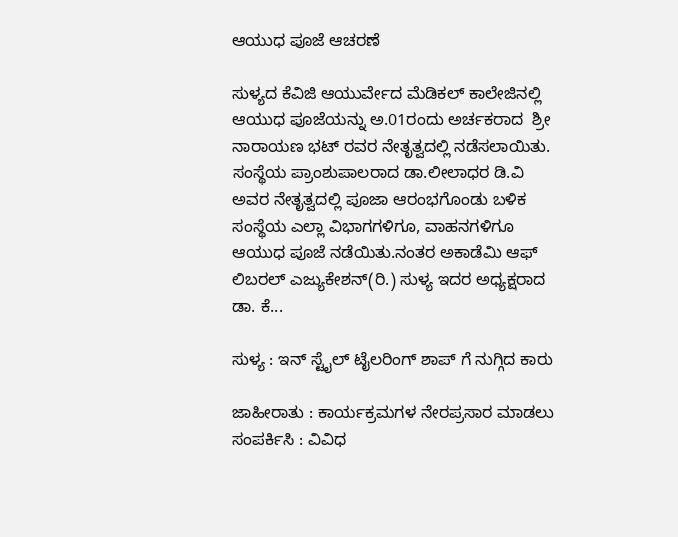ಆಯುಧ ಪೂಜೆ ಆಚರಣೆ

ಸುಳ್ಯದ ಕೆವಿಜಿ ಆಯುರ್ವೇದ ಮೆಡಿಕಲ್ ಕಾಲೇಜಿನಲ್ಲಿ ಆಯುಧ ಪೂಜೆಯನ್ನು ಅ.01ರಂದು ಅರ್ಚಕರಾದ  ಶ್ರೀ ನಾರಾಯಣ ಭಟ್ ರವರ ನೇತೃತ್ವದಲ್ಲಿ ನಡೆಸಲಾಯಿತು. ಸಂಸ್ಥೆಯ ಪ್ರಾಂಶುಪಾಲರಾದ ಡಾ.ಲೀಲಾಧರ ಡಿ.ವಿ ಅವರ ನೇತೃತ್ವದಲ್ಲಿ ಪೂಜಾ ಆರಂಭಗೊಂಡು ಬಳಿಕ ಸಂಸ್ಥೆಯ ಎಲ್ಲಾ ವಿಭಾಗಗಳಿಗೂ, ವಾಹನಗಳಿಗೂ ಆಯುಧ ಪೂಜೆ ನಡೆಯಿತು.ನಂತರ ಅಕಾಡೆಮಿ ಆಫ್ ಲಿಬರಲ್ ಎಜ್ಯುಕೇಶನ್(ರಿ.) ಸುಳ್ಯ ಇದರ ಅಧ್ಯಕ್ಷರಾದ ಡಾ. ಕೆ...

ಸುಳ್ಯ : ಇನ್ ಸ್ಟೈಲ್ ಟೈಲರಿಂಗ್ ಶಾಪ್ ಗೆ ನುಗ್ಗಿದ ಕಾರು

ಜಾಹೀರಾತು : ಕಾರ್ಯಕ್ರಮಗಳ ನೇರಪ್ರಸಾರ ಮಾಡಲು ಸಂಪರ್ಕಿಸಿ : ವಿವಿಧ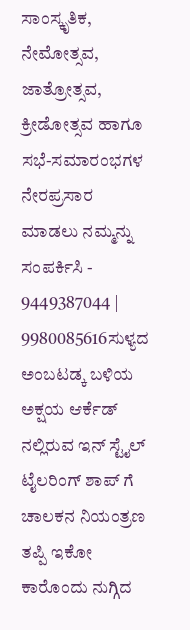ಸಾಂಸ್ಕೃತಿಕ, ನೇಮೋತ್ಸವ, ಜಾತ್ರೋತ್ಸವ, ಕ್ರೀಡೋತ್ಸವ ಹಾಗೂ ಸಭೆ-ಸಮಾರಂಭಗಳ ನೇರಪ್ರಸಾರ ಮಾಡಲು ನಮ್ಮನ್ನು ಸಂಪರ್ಕಿಸಿ - 9449387044 | 9980085616ಸುಳ್ಯದ ಅಂಬಟಡ್ಕ ಬಳಿಯ ಅಕ್ಷಯ ಆರ್ಕೆಡ್ ನಲ್ಲಿರುವ ಇನ್ ಸ್ಟೈಲ್ ಟೈಲರಿಂಗ್ ಶಾಪ್ ಗೆ ಚಾಲಕನ ನಿಯಂತ್ರಣ ತಪ್ಪಿ ಇಕೋ ಕಾರೊಂದು ನುಗ್ಗಿದ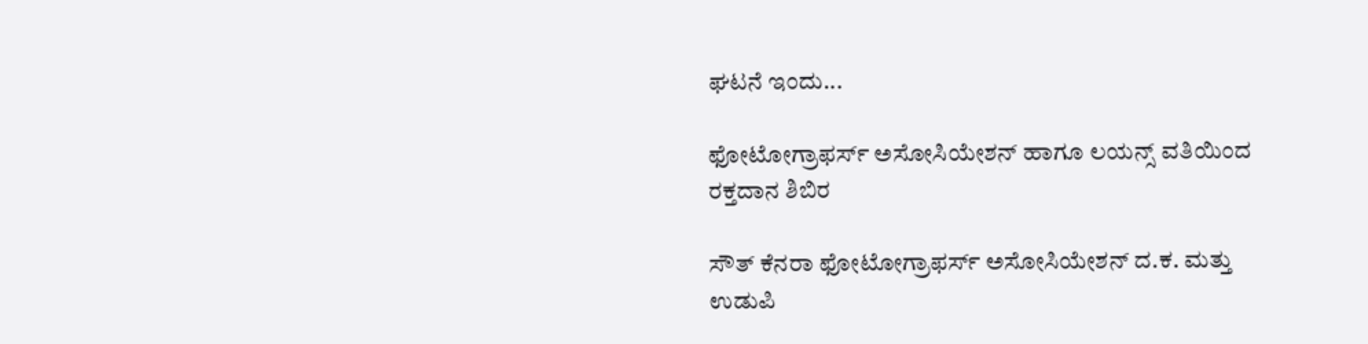ಘಟನೆ ಇಂದು...

ಫೋಟೋಗ್ರಾಫರ್ಸ್ ಅಸೋಸಿಯೇಶನ್ ಹಾಗೂ ಲಯನ್ಸ್ ವತಿಯಿಂದ ರಕ್ತದಾನ ಶಿಬಿರ

ಸೌತ್ ಕೆನರಾ ಫೋಟೋಗ್ರಾಫರ್ಸ್ ಅಸೋಸಿಯೇಶನ್ ದ.ಕ. ಮತ್ತು ಉಡುಪಿ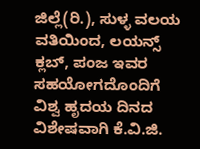ಜಿಲ್ಲೆ(ರಿ.), ಸುಳ್ಳ ವಲಯ ವತಿಯಿಂದ, ಲಯನ್ಸ್ ಕ್ಲಬ್, ಪಂಜ ಇವರ ಸಹಯೋಗದೊಂದಿಗೆ ವಿಶ್ವ ಹೃದಯ ದಿನದ ವಿಶೇಷವಾಗಿ ಕೆ.ವಿ.ಜಿ.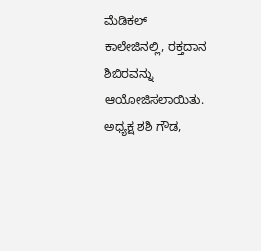ಮೆಡಿಕಲ್ ಕಾಲೇಜಿನಲ್ಲಿ, ರಕ್ತದಾನ ಶಿಬಿರವನ್ನು ಆಯೋಜಿಸಲಾಯಿತು. ಅಧ್ಯಕ್ಷ ಶಶಿ ಗೌಡ,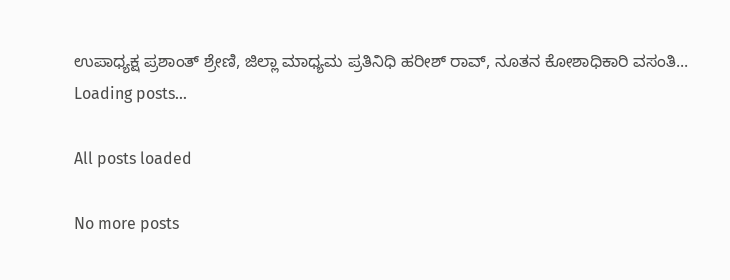ಉಪಾಧ್ಯಕ್ಷ ಪ್ರಶಾಂತ್ ಶ್ರೇಣಿ, ಜಿಲ್ಲಾ ಮಾಧ್ಯಮ ಪ್ರತಿನಿಧಿ ಹರೀಶ್ ರಾವ್, ನೂತನ ಕೋಶಾಧಿಕಾರಿ ವಸಂತಿ...
Loading posts...

All posts loaded

No more posts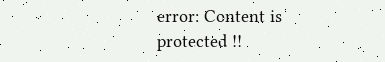error: Content is protected !!